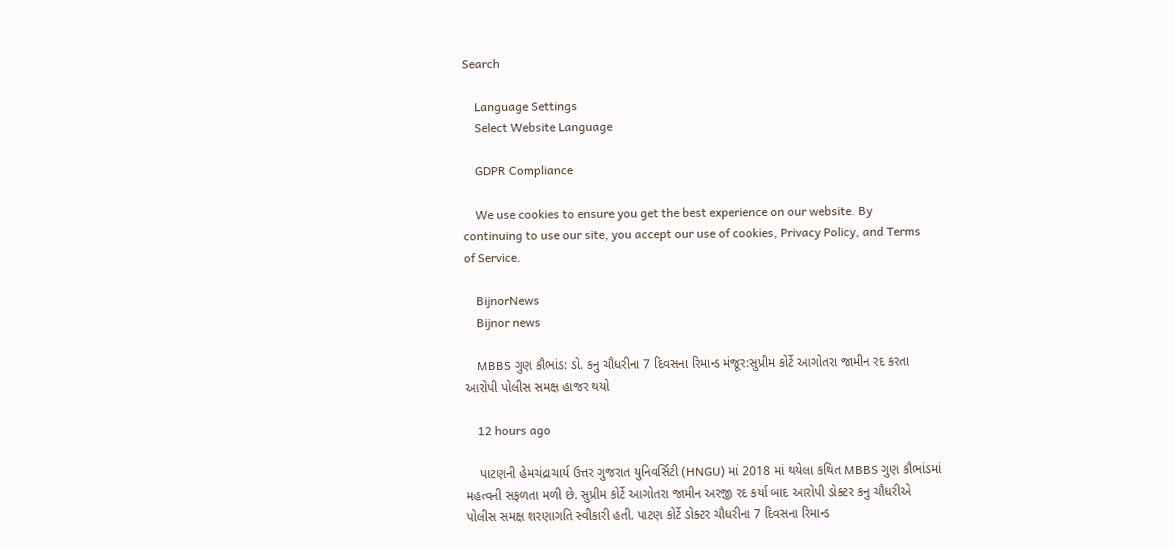Search

    Language Settings
    Select Website Language

    GDPR Compliance

    We use cookies to ensure you get the best experience on our website. By continuing to use our site, you accept our use of cookies, Privacy Policy, and Terms of Service.

    BijnorNews
    Bijnor news

    MBBS ગુણ કૌભાંડ: ડો. કનુ ચૌધરીના 7 દિવસના રિમાન્ડ મંજૂર:સુપ્રીમ કોર્ટે આગોતરા જામીન રદ કરતા આરોપી પોલીસ સમક્ષ હાજર થયો

    12 hours ago

    પાટણની હેમચંદ્રાચાર્ય ઉત્તર ગુજરાત યુનિવર્સિટી (HNGU) માં 2018 માં થયેલા કથિત MBBS ગુણ કૌભાંડમાં મહત્વની સફળતા મળી છે. સુપ્રીમ કોર્ટે આગોતરા જામીન અરજી રદ કર્યા બાદ આરોપી ડોક્ટર કનુ ચૌધરીએ પોલીસ સમક્ષ શરણાગતિ સ્વીકારી હતી. પાટણ કોર્ટે ડોક્ટર ચૌધરીના 7 દિવસના રિમાન્ડ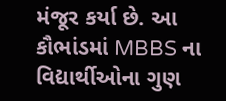મંજૂર કર્યા છે. આ કૌભાંડમાં MBBS ના વિદ્યાર્થીઓના ગુણ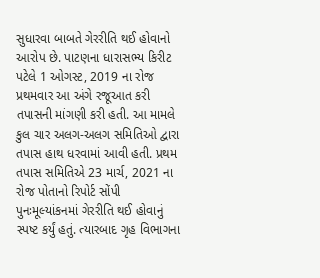સુધારવા બાબતે ગેરરીતિ થઈ હોવાનો આરોપ છે. પાટણના ધારાસભ્ય કિરીટ પટેલે 1 ઓગસ્ટ, 2019 ના રોજ પ્રથમવાર આ અંગે રજૂઆત કરી તપાસની માંગણી કરી હતી. આ મામલે કુલ ચાર અલગ-અલગ સમિતિઓ દ્વારા તપાસ હાથ ધરવામાં આવી હતી. પ્રથમ તપાસ સમિતિએ 23 માર્ચ, 2021 ના રોજ પોતાનો રિપોર્ટ સોંપી પુનઃમૂલ્યાંકનમાં ગેરરીતિ થઈ હોવાનું સ્પષ્ટ કર્યું હતું. ત્યારબાદ ગૃહ વિભાગના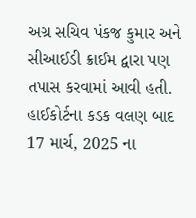અગ્ર સચિવ પંકજ કુમાર અને સીઆઈડી ક્રાઈમ દ્વારા પણ તપાસ કરવામાં આવી હતી. હાઈકોર્ટના કડક વલણ બાદ 17 માર્ચ, 2025 ના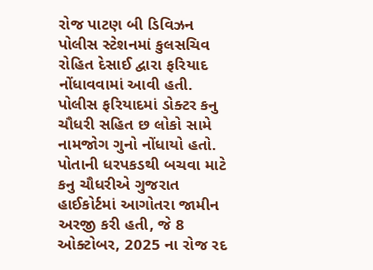રોજ પાટણ બી ડિવિઝન પોલીસ સ્ટેશનમાં કુલસચિવ રોહિત દેસાઈ દ્વારા ફરિયાદ નોંધાવવામાં આવી હતી. પોલીસ ફરિયાદમાં ડોક્ટર કનુ ચૌધરી સહિત છ લોકો સામે નામજોગ ગુનો નોંધાયો હતો. પોતાની ધરપકડથી બચવા માટે કનુ ચૌધરીએ ગુજરાત હાઈકોર્ટમાં આગોતરા જામીન અરજી કરી હતી, જે 8 ઓક્ટોબર, 2025 ના રોજ રદ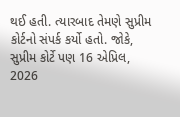થઈ હતી. ત્યારબાદ તેમણે સુપ્રીમ કોર્ટનો સંપર્ક કર્યો હતો. જોકે, સુપ્રીમ કોર્ટે પણ 16 એપ્રિલ, 2026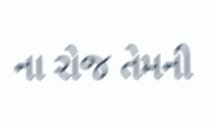ના રોજ તેમની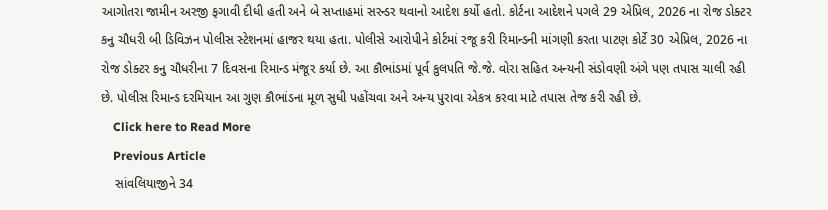આગોતરા જામીન અરજી ફગાવી દીધી હતી અને બે સપ્તાહમાં સરન્ડર થવાનો આદેશ કર્યો હતો. કોર્ટના આદેશને પગલે 29 એપ્રિલ, 2026 ના રોજ ડોક્ટર કનુ ચૌધરી બી ડિવિઝન પોલીસ સ્ટેશનમાં હાજર થયા હતા. પોલીસે આરોપીને કોર્ટમાં રજૂ કરી રિમાન્ડની માંગણી કરતા પાટણ કોર્ટે 30 એપ્રિલ, 2026 ના રોજ ડોક્ટર કનુ ચૌધરીના 7 દિવસના રિમાન્ડ મંજૂર કર્યા છે. આ કૌભાંડમાં પૂર્વ કુલપતિ જે.જે. વોરા સહિત અન્યની સંડોવણી અંગે પણ તપાસ ચાલી રહી છે. પોલીસ રિમાન્ડ દરમિયાન આ ગુણ કૌભાંડના મૂળ સુધી પહોંચવા અને અન્ય પુરાવા એકત્ર કરવા માટે તપાસ તેજ કરી રહી છે.
    Click here to Read More
    Previous Article
    સાંવલિયાજીને 34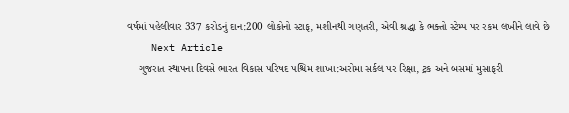વર્ષમાં પહેલીવાર 337 કરોડનું દાન:200 લોકોનો સ્ટાફ, મશીનથી ગણતરી, એવી શ્રદ્ધા કે ભક્તો સ્ટેમ્પ પર રકમ લખીને લાવે છે
    Next Article
    ગુજરાત સ્થાપના દિવસે ભારત વિકાસ પરિષદ પશ્ચિમ શાખા:અરોમા સર્કલ પર રિક્ષા, ટ્રક અને બસમાં મુસાફરી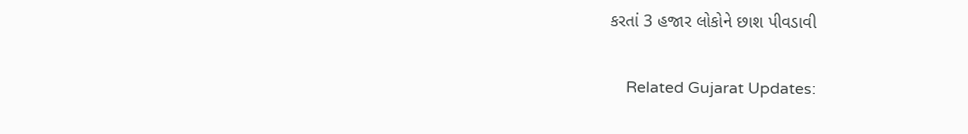કરતાં 3 હજાર લોકોને છાશ પીવડાવી

    Related Gujarat Updates: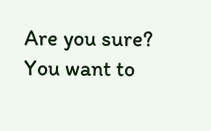Are you sure? You want to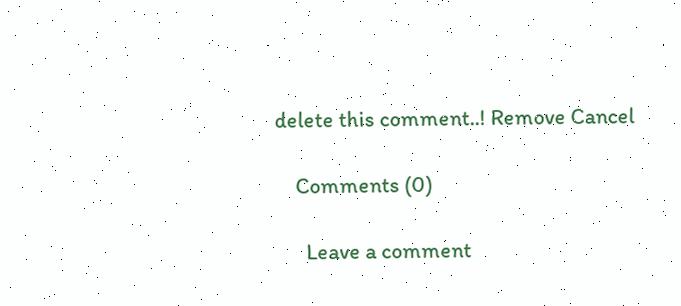delete this comment..! Remove Cancel

    Comments (0)

      Leave a comment